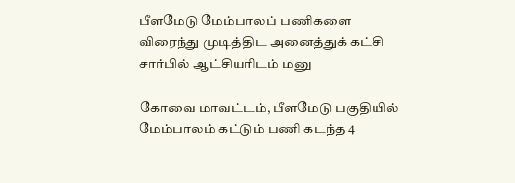பீளமேடு மேம்பாலப் பணிகளை விரைந்து முடித்திட அனைத்துக் கட்சி சார்பில் ஆட்சியரிடம் மனு

கோவை மாவட்டம், பீளமேடு பகுதியில் மேம்பாலம் கட்டும் பணி கடந்த 4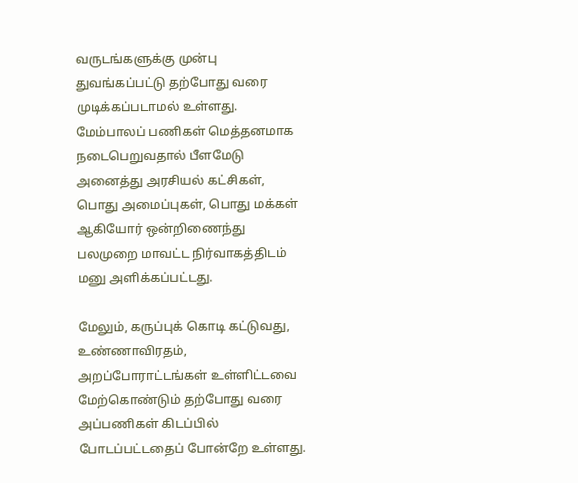வருடங்களுக்கு முன்பு துவங்கப்பட்டு தற்போது வரை முடிக்கப்படாமல் உள்ளது. மேம்பாலப் பணிகள் மெத்தனமாக நடைபெறுவதால் பீளமேடு அனைத்து அரசியல் கட்சிகள், பொது அமைப்புகள், பொது மக்கள் ஆகியோர் ஒன்றிணைந்து பலமுறை மாவட்ட நிர்வாகத்திடம் மனு அளிக்கப்பட்டது.

மேலும், கருப்புக் கொடி கட்டுவது, உண்ணாவிரதம், அறப்போராட்டங்கள் உள்ளிட்டவை மேற்கொண்டும் தற்போது வரை அப்பணிகள் கிடப்பில் போடப்பட்டதைப் போன்றே உள்ளது.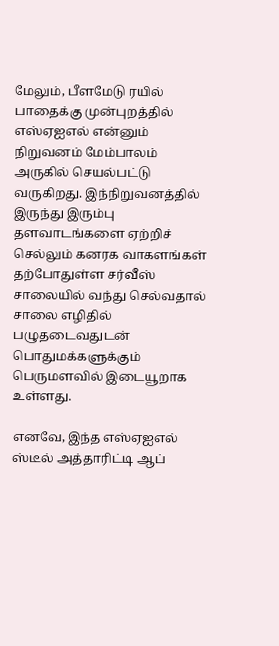மேலும், பீளமேடு ரயில் பாதைக்கு முன்புறத்தில் எஸ்ஏஐஎல் என்னும் நிறுவனம் மேம்பாலம் அருகில் செயல்பட்டு வருகிறது. இந்நிறுவனத்தில் இருந்து இரும்பு தளவாடங்களை ஏற்றிச் செல்லும் கனரக வாகளங்கள் தற்போதுள்ள சர்வீஸ் சாலையில் வந்து செல்வதால் சாலை எழிதில் பழுதடைவதுடன் பொதுமக்களுக்கும் பெருமளவில் இடையூறாக உள்ளது.

எனவே, இந்த எஸ்ஏஐஎல் ஸ்டீல் அத்தாரிட்டி ஆப்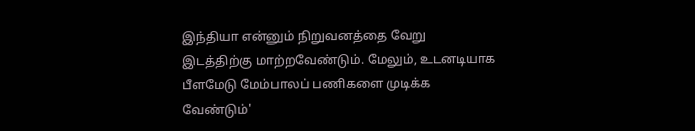இந்தியா என்னும் நிறுவனத்தை வேறு இடத்திற்கு மாற்றவேண்டும். மேலும், உடனடியாக பீளமேடு மேம்பாலப் பணிகளை முடிக்க வேண்டும்'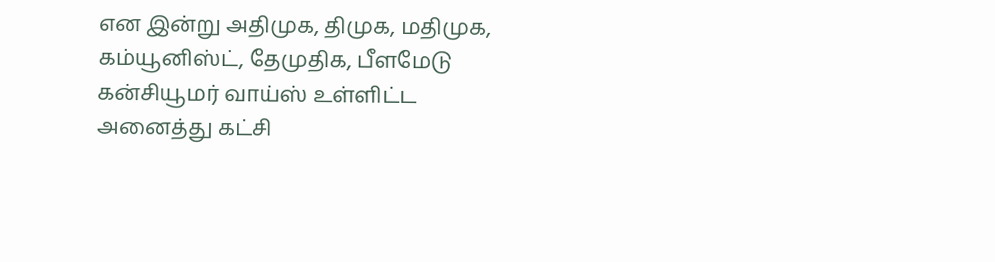என இன்று அதிமுக, திமுக, மதிமுக, கம்யூனிஸ்ட், தேமுதிக, பீளமேடு கன்சியூமர் வாய்ஸ் உள்ளிட்ட அனைத்து கட்சி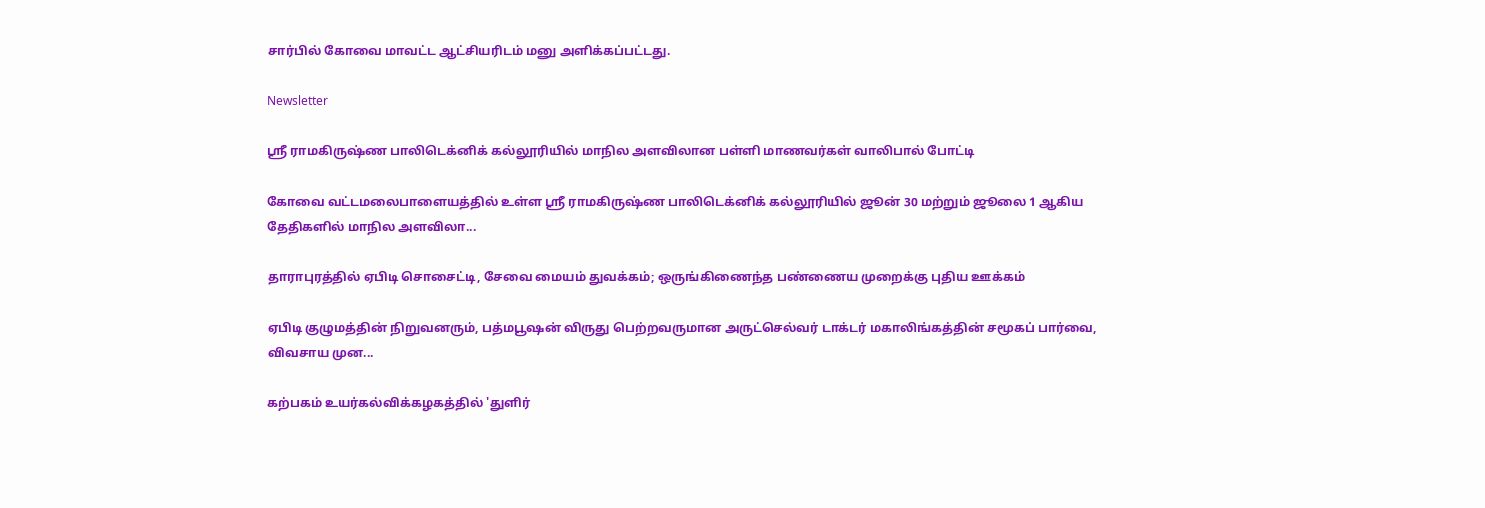சார்பில் கோவை மாவட்ட ஆட்சியரிடம் மனு அளிக்கப்பட்டது.

Newsletter

ஸ்ரீ ராமகிருஷ்ண பாலிடெக்னிக் கல்லூரியில் மாநில அளவிலான பள்ளி மாணவர்கள் வாலிபால் போட்டி

கோவை வட்டமலைபாளையத்தில் உள்ள ஸ்ரீ ராமகிருஷ்ண பாலிடெக்னிக் கல்லூரியில் ஜூன் 30 மற்றும் ஜூலை 1 ஆகிய தேதிகளில் மாநில அளவிலா...

தாராபுரத்தில் ஏபிடி சொசைட்டி, சேவை மையம் துவக்கம்; ஒருங்கிணைந்த பண்ணைய முறைக்கு புதிய ஊக்கம்

ஏபிடி குழுமத்தின் நிறுவனரும், பத்மபூஷன் விருது பெற்றவருமான அருட்செல்வர் டாக்டர் மகாலிங்கத்தின் சமூகப் பார்வை, விவசாய முன...

கற்பகம் உயர்கல்விக்கழகத்தில் 'துளிர்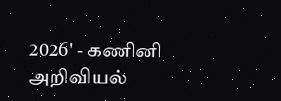2026' - கணினி அறிவியல்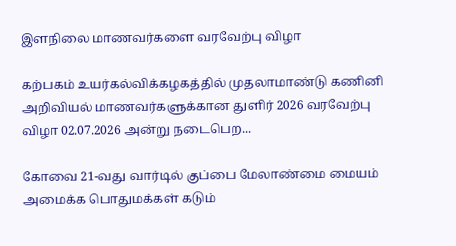இளநிலை மாணவர்களை வரவேற்பு விழா

கற்பகம் உயர்கல்விக்கழகத்தில் முதலாமாண்டு கணினி அறிவியல் மாணவர்களுக்கான துளிர் 2026 வரவேற்பு விழா 02.07.2026 அன்று நடைபெற...

கோவை 21-வது வார்டில் குப்பை மேலாண்மை மையம் அமைக்க பொதுமக்கள் கடும்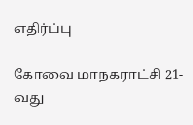எதிர்ப்பு

கோவை மாநகராட்சி 21-வது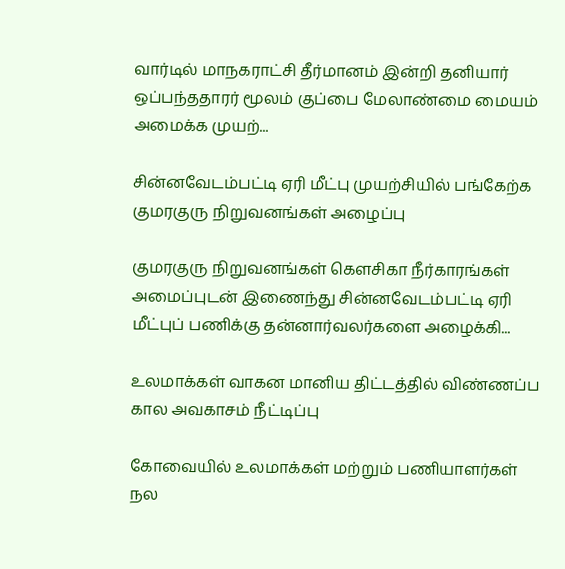வார்டில் மாநகராட்சி தீர்மானம் இன்றி தனியார் ஒப்பந்ததாரர் மூலம் குப்பை மேலாண்மை மையம் அமைக்க முயற்...

சின்னவேடம்பட்டி ஏரி மீட்பு முயற்சியில் பங்கேற்க குமரகுரு நிறுவனங்கள் அழைப்பு

குமரகுரு நிறுவனங்கள் கெளசிகா நீர்காரங்கள் அமைப்புடன் இணைந்து சின்னவேடம்பட்டி ஏரி மீட்புப் பணிக்கு தன்னார்வலர்களை அழைக்கி...

உலமாக்கள் வாகன மானிய திட்டத்தில் விண்ணப்ப கால அவகாசம் நீட்டிப்பு

கோவையில் உலமாக்கள் மற்றும் பணியாளர்கள் நல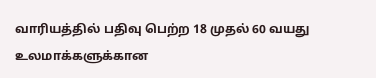வாரியத்தில் பதிவு பெற்ற 18 முதல் 60 வயது உலமாக்களுக்கான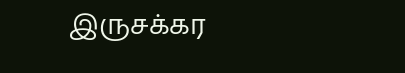இருசக்கர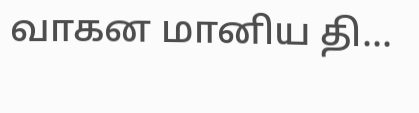வாகன மானிய தி...